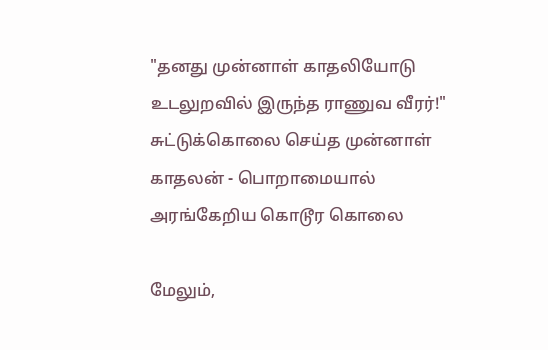"தனது முன்னாள் காதலியோடு உடலுறவில் இருந்த ராணுவ வீரர்!" சுட்டுக்கொலை செய்த முன்னாள் காதலன் - பொறாமையால் அரங்கேறிய கொடூர கொலை

மேலும்,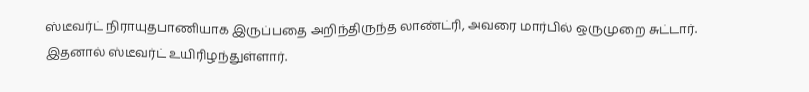ஸ்டீவர்ட் நிராயுதபாணியாக இருப்பதை அறிந்திருந்த லாண்ட்ரி, அவரை மார்பில் ஒருமுறை சுட்டார். இதனால் ஸ்டீவர்ட் உயிரிழந்துள்ளார்.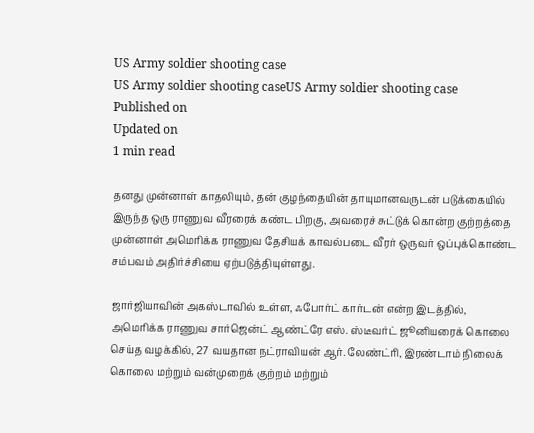US Army soldier shooting case
US Army soldier shooting caseUS Army soldier shooting case
Published on
Updated on
1 min read

தனது முன்னாள் காதலியும், தன் குழந்தையின் தாயுமானவருடன் படுக்கையில் இருந்த ஒரு ராணுவ வீரரைக் கண்ட பிறகு, அவரைச் சுட்டுக் கொன்ற குற்றத்தை முன்னாள் அமெரிக்க ராணுவ தேசியக் காவல்படை வீரர் ஒருவர் ஒப்புக்கொண்ட சம்பவம் அதிர்ச்சியை ஏற்படுத்தியுள்ளது.

ஜார்ஜியாவின் அகஸ்டாவில் உள்ள, ஃபோர்ட் கார்டன் என்ற இடத்தில், அமெரிக்க ராணுவ சார்ஜென்ட் ஆண்ட்ரே எஸ். ஸ்டீவர்ட் ஜூனியரைக் கொலை செய்த வழக்கில், 27 வயதான நட்ராவியன் ஆர். லேண்ட்ரி, இரண்டாம் நிலைக் கொலை மற்றும் வன்முறைக் குற்றம் மற்றும்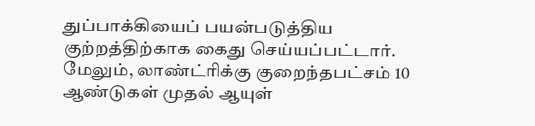துப்பாக்கியைப் பயன்படுத்திய குற்றத்திற்காக கைது செய்யப்பட்டார். மேலும், லாண்ட்ரிக்கு குறைந்தபட்சம் 10 ஆண்டுகள் முதல் ஆயுள்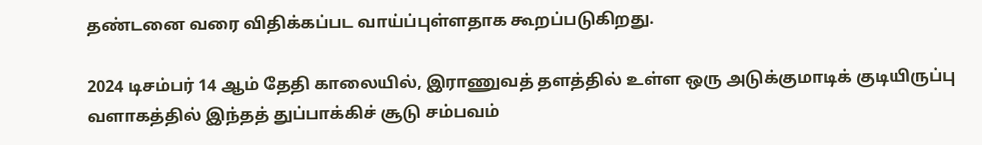தண்டனை வரை விதிக்கப்பட வாய்ப்புள்ளதாக கூறப்படுகிறது.

2024 டிசம்பர் 14 ஆம் தேதி காலையில், இராணுவத் தளத்தில் உள்ள ஒரு அடுக்குமாடிக் குடியிருப்பு வளாகத்தில் இந்தத் துப்பாக்கிச் சூடு சம்பவம்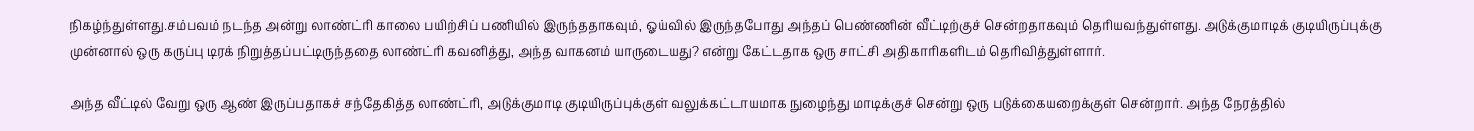நிகழ்ந்துள்ளது.சம்பவம் நடந்த அன்று லாண்ட்ரி காலை பயிற்சிப் பணியில் இருந்ததாகவும், ஓய்வில் இருந்தபோது அந்தப் பெண்ணின் வீட்டிற்குச் சென்றதாகவும் தெரியவந்துள்ளது. அடுக்குமாடிக் குடியிருப்புக்கு முன்னால் ஒரு கருப்பு டிரக் நிறுத்தப்பட்டிருந்ததை லாண்ட்ரி கவனித்து, அந்த வாகனம் யாருடையது? என்று கேட்டதாக ஒரு சாட்சி அதிகாரிகளிடம் தெரிவித்துள்ளார்.

அந்த வீட்டில் வேறு ஒரு ஆண் இருப்பதாகச் சந்தேகித்த லாண்ட்ரி, அடுக்குமாடி குடியிருப்புக்குள் வலுக்கட்டாயமாக நுழைந்து மாடிக்குச் சென்று ஒரு படுக்கையறைக்குள் சென்றார். அந்த நேரத்தில்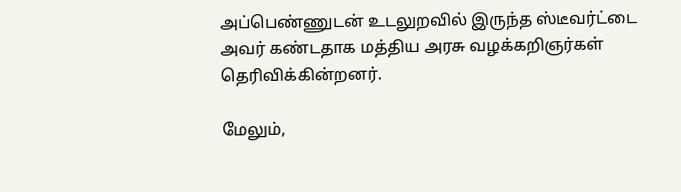அப்பெண்ணுடன் உடலுறவில் இருந்த ஸ்டீவர்ட்டை அவர் கண்டதாக மத்திய அரசு வழக்கறிஞர்கள் தெரிவிக்கின்றனர்.

மேலும்,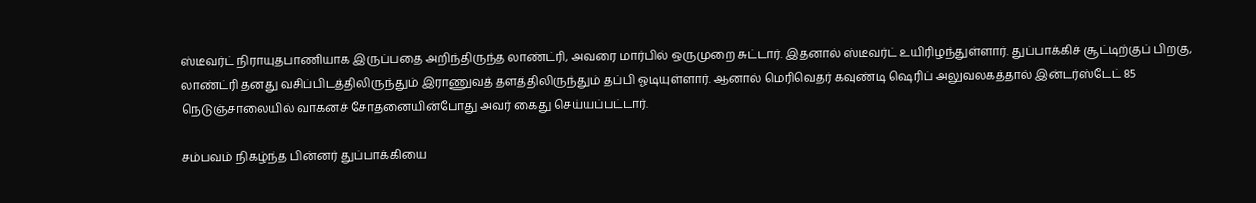ஸ்டீவர்ட் நிராயுதபாணியாக இருப்பதை அறிந்திருந்த லாண்ட்ரி, அவரை மார்பில் ஒருமுறை சுட்டார். இதனால் ஸ்டீவர்ட் உயிரிழந்துள்ளார். துப்பாக்கிச் சூட்டிற்குப் பிறகு, லாண்ட்ரி தனது வசிப்பிடத்திலிருந்தும் இராணுவத் தளத்திலிருந்தும் தப்பி ஓடியுள்ளார். ஆனால் மெரிவெதர் கவுண்டி ஷெரிப் அலுவலகத்தால் இன்டர்ஸ்டேட் 85 நெடுஞ்சாலையில் வாகனச் சோதனையின்போது அவர் கைது செய்யப்பட்டார்.

சம்பவம் நிகழ்ந்த பின்னர் துப்பாக்கியை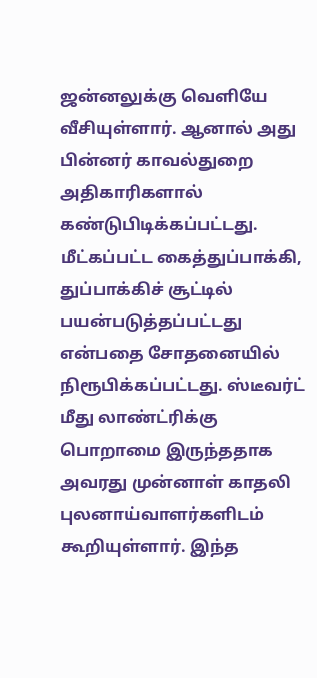ஜன்னலுக்கு வெளியே வீசியுள்ளார். ஆனால் அது பின்னர் காவல்துறை அதிகாரிகளால் கண்டுபிடிக்கப்பட்டது. மீட்கப்பட்ட கைத்துப்பாக்கி, துப்பாக்கிச் சூட்டில் பயன்படுத்தப்பட்டது என்பதை சோதனையில் நிரூபிக்கப்பட்டது. ஸ்டீவர்ட் மீது லாண்ட்ரிக்கு பொறாமை இருந்ததாக அவரது முன்னாள் காதலி புலனாய்வாளர்களிடம் கூறியுள்ளார். இந்த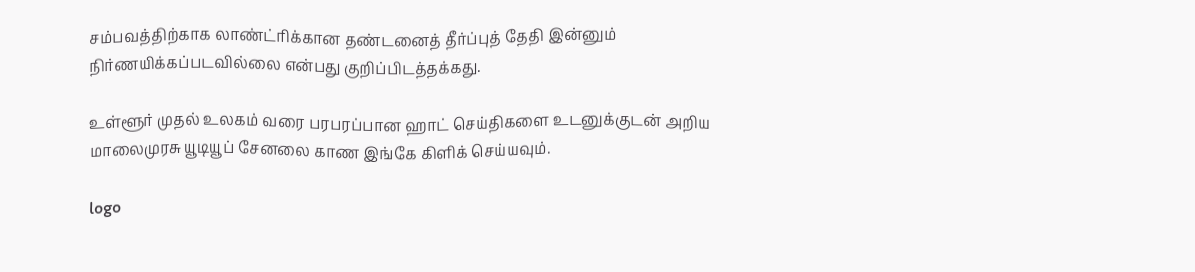சம்பவத்திற்காக லாண்ட்ரிக்கான தண்டனைத் தீர்ப்புத் தேதி இன்னும் நிர்ணயிக்கப்படவில்லை என்பது குறிப்பிடத்தக்கது.

உள்ளூர் முதல் உலகம் வரை பரபரப்பான ஹாட் செய்திகளை உடனுக்குடன் அறிய மாலைமுரசு யூடியூப் சேனலை காண இங்கே கிளிக் செய்யவும்.

logo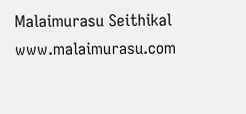Malaimurasu Seithikal
www.malaimurasu.com